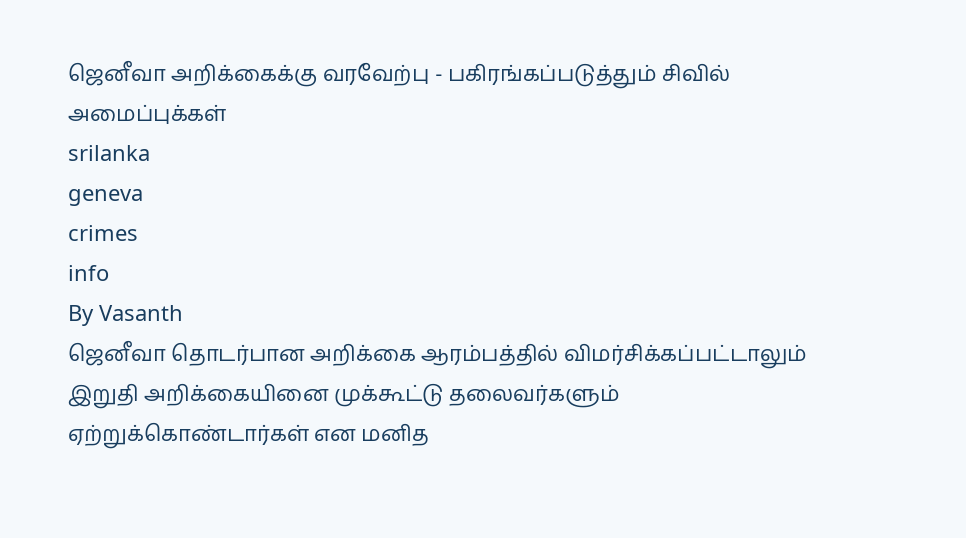ஜெனீவா அறிக்கைக்கு வரவேற்பு - பகிரங்கப்படுத்தும் சிவில் அமைப்புக்கள்
srilanka
geneva
crimes
info
By Vasanth
ஜெனீவா தொடர்பான அறிக்கை ஆரம்பத்தில் விமர்சிக்கப்பட்டாலும் இறுதி அறிக்கையினை முக்கூட்டு தலைவர்களும் ஏற்றுக்கொண்டார்கள் என மனித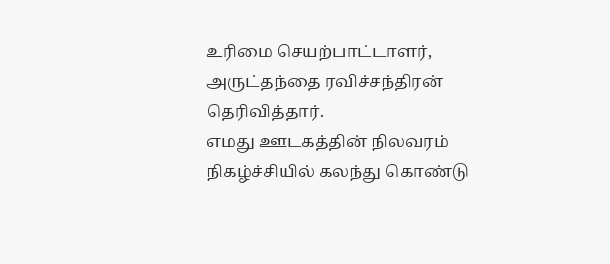உரிமை செயற்பாட்டாளர், அருட்தந்தை ரவிச்சந்திரன் தெரிவித்தார்.
எமது ஊடகத்தின் நிலவரம் நிகழ்ச்சியில் கலந்து கொண்டு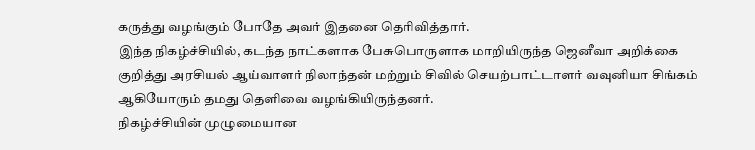கருத்து வழங்கும் போதே அவர் இதனை தெரிவித்தார்.
இந்த நிகழ்ச்சியில், கடந்த நாட்களாக பேசுபொருளாக மாறியிருந்த ஜெனீவா அறிக்கை குறித்து அரசியல் ஆய்வாளர் நிலாந்தன் மற்றும் சிவில் செயற்பாட்டாளர் வவுனியா சிங்கம் ஆகியோரும் தமது தெளிவை வழங்கியிருந்தனர்.
நிகழ்ச்சியின் முழுமையான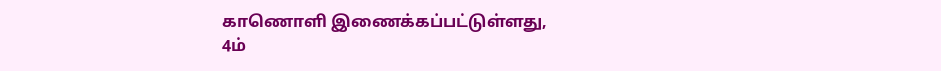காணொளி இணைக்கப்பட்டுள்ளது,
4ம்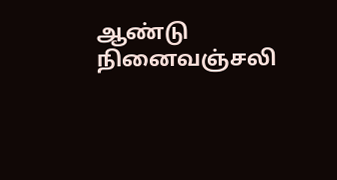ஆண்டு நினைவஞ்சலி